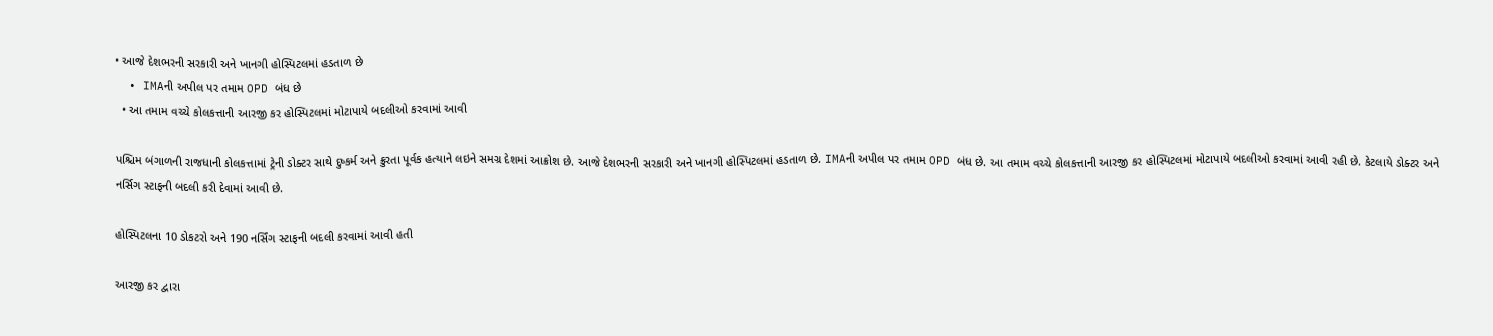• આજે દેશભરની સરકારી અને ખાનગી હોસ્પિટલમાં હડતાળ છે
  • IMAની અપીલ પર તમામ OPD બંધ છે
  • આ તમામ વચ્ચે કોલકત્તાની આરજી કર હોસ્પિટલમાં મોટાપાયે બદલીઓ કરવામાં આવી

પશ્ચિમ બંગાળની રાજધાની કોલકત્તામાં ટ્રેની ડોક્ટર સાથે દુષ્કર્મ અને ક્રુરતા પૂર્વક હત્યાને લઇને સમગ્ર દેશમાં આક્રોશ છે. આજે દેશભરની સરકારી અને ખાનગી હોસ્પિટલમાં હડતાળ છે. IMAની અપીલ પર તમામ OPD બંધ છે. આ તમામ વચ્ચે કોલકત્તાની આરજી કર હોસ્પિટલમાં મોટાપાયે બદલીઓ કરવામાં આવી રહી છે. કેટલાયે ડોક્ટર અને નર્સિગ સ્ટાફની બદલી કરી દેવામાં આવી છે.

હોસ્પિટલના 10 ડોકટરો અને 190 નર્સિંગ સ્ટાફની બદલી કરવામાં આવી હતી

આરજી કર દ્વારા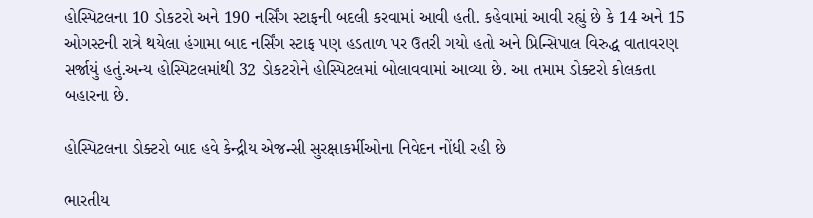હોસ્પિટલના 10 ડોકટરો અને 190 નર્સિંગ સ્ટાફની બદલી કરવામાં આવી હતી. કહેવામાં આવી રહ્યું છે કે 14 અને 15 ઓગસ્ટની રાત્રે થયેલા હંગામા બાદ નર્સિંગ સ્ટાફ પણ હડતાળ પર ઉતરી ગયો હતો અને પ્રિન્સિપાલ વિરુદ્ધ વાતાવરણ સર્જાયું હતું.અન્ય હોસ્પિટલમાંથી 32 ડોકટરોને હોસ્પિટલમાં બોલાવવામાં આવ્યા છે. આ તમામ ડોક્ટરો કોલકતા બહારના છે.

હોસ્પિટલના ડોક્ટરો બાદ હવે કેન્દ્રીય એજન્સી સુરક્ષાકર્મીઓના નિવેદન નોંધી રહી છે

ભારતીય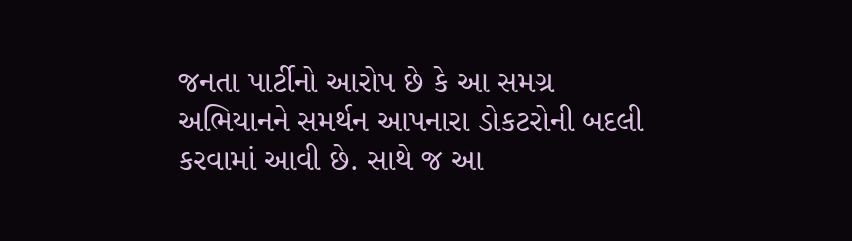જનતા પાર્ટીનો આરોપ છે કે આ સમગ્ર અભિયાનને સમર્થન આપનારા ડોકટરોની બદલી કરવામાં આવી છે. સાથે જ આ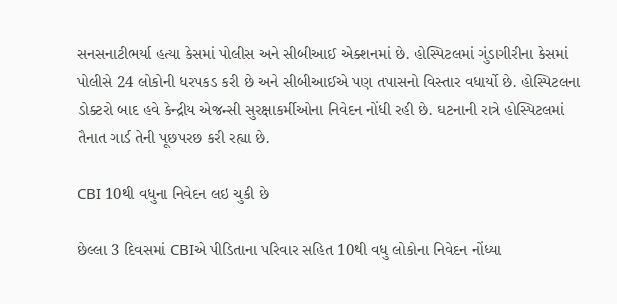સનસનાટીભર્યા હત્યા કેસમાં પોલીસ અને સીબીઆઈ એક્શનમાં છે. હોસ્પિટલમાં ગુંડાગીરીના કેસમાં પોલીસે 24 લોકોની ધરપકડ કરી છે અને સીબીઆઈએ પણ તપાસનો વિસ્તાર વધાર્યો છે. હોસ્પિટલના ડોક્ટરો બાદ હવે કેન્દ્રીય એજન્સી સુરક્ષાકર્મીઓના નિવેદન નોંધી રહી છે. ઘટનાની રાત્રે હોસ્પિટલમાં તૈનાત ગાર્ડ તેની પૂછપરછ કરી રહ્યા છે.

CBI 10થી વધુના નિવેદન લઇ ચુકી છે

છેલ્લા 3 દિવસમાં CBIએ પીડિતાના પરિવાર સહિત 10થી વધુ લોકોના નિવેદન નોંધ્યા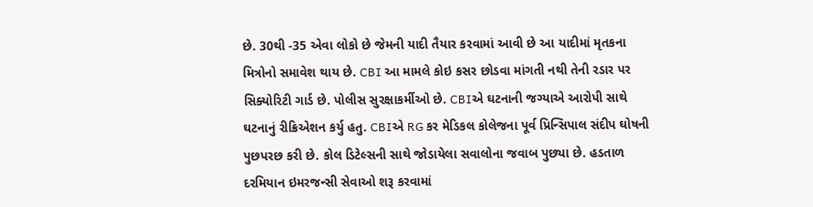છે. 30થી -35 એવા લોકો છે જેમની યાદી તૈયાર કરવામાં આવી છે આ યાદીમાં મૃતકના મિત્રોનો સમાવેશ થાય છે. CBI આ મામલે કોઇ કસર છોડવા માંગતી નથી તેની રડાર પર સિક્યોરિટી ગાર્ડ છે. પોલીસ સુરક્ષાકર્મીઓ છે. CBIએ ઘટનાની જગ્યાએ આરોપી સાથે ઘટનાનું રીક્રિએશન કર્યુ હતુ. CBIએ RG કર મેડિકલ કોલેજના પૂર્વ પ્રિન્સિપાલ સંદીપ ઘોષની પુછપરછ કરી છે. કોલ ડિટેલ્સની સાથે જોડાયેલા સવાલોના જવાબ પુછ્યા છે. હડતાળ દરમિયાન ઇમરજન્સી સેવાઓ શરૂ કરવામાં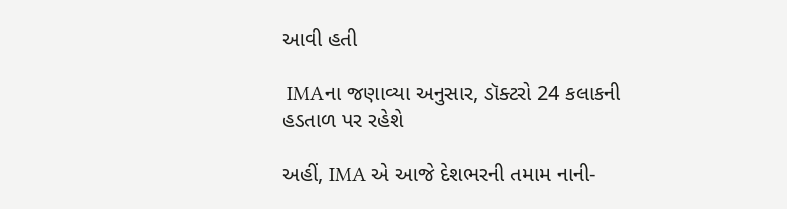આવી હતી

 IMAના જણાવ્યા અનુસાર, ડૉક્ટરો 24 કલાકની હડતાળ પર રહેશે

અહીં, IMA એ આજે દેશભરની તમામ નાની-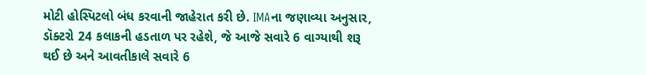મોટી હોસ્પિટલો બંધ કરવાની જાહેરાત કરી છે. IMAના જણાવ્યા અનુસાર, ડૉક્ટરો 24 કલાકની હડતાળ પર રહેશે, જે આજે સવારે 6 વાગ્યાથી શરૂ થઈ છે અને આવતીકાલે સવારે 6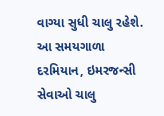વાગ્યા સુધી ચાલુ રહેશે. આ સમયગાળા દરમિયાન, ઇમરજન્સી સેવાઓ ચાલુ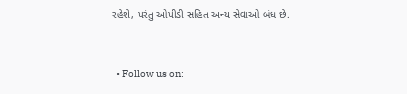રહેશે, પરંતુ ઓપીડી સહિત અન્ય સેવાઓ બંધ છે.


  • Follow us on: